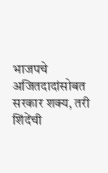भाजपचे अजितदादांसोबत सरकार शक्य, तरी शिंदेंची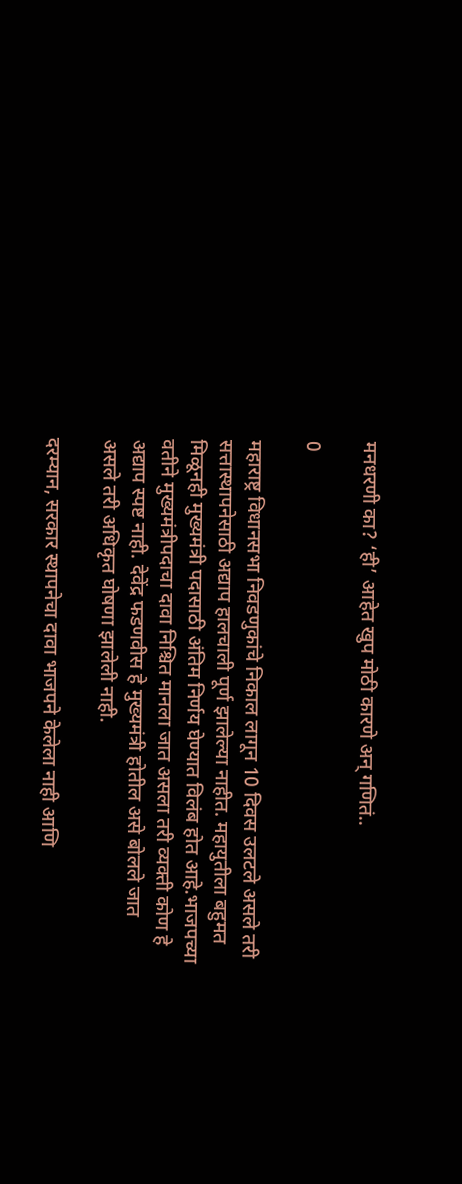मनधरणी का? ‘ही’ आहेत खुप मोठी कारणे अन् गणितं..

0

महाराष्ट्र विधानसभा निवडणुकांचे निकाल लागून 10 दिवस उलटले असले तरी सत्तास्थापनेसाठी अद्याप हालचाली पूर्ण झालेल्या नाहीत. महायुतीला बहुमत मिळूनही मुख्यमंत्री पदासाठी अंतिम निर्णय घेण्यात विलंब होत आहे.भाजपच्या वतीने मुख्यमंत्रीपदाचा दावा निश्चित मानला जात असला तरी व्यक्ती कोण हे अद्याप स्पष्ट नाही. देवेंद्र फडणवीस हे मुख्यमंत्री होतील असे बोलले जात असले तरी अधिकृत घोषणा झालेली नाही.

दरम्यान, सरकार स्थापनेचा दावा भाजपने केलेला नाही आणि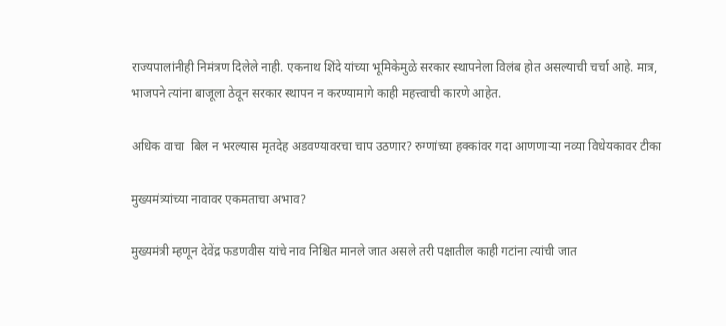राज्यपालांनीही निमंत्रण दिलेले नाही. एकनाथ शिंदे यांच्या भूमिकेमुळे सरकार स्थापनेला विलंब होत असल्याची चर्चा आहे. मात्र, भाजपने त्यांना बाजूला ठेवून सरकार स्थापन न करण्यामागे काही महत्त्वाची कारणे आहेत.

अधिक वाचा  बिल न भरल्यास मृतदेह अडवण्यावरचा चाप उठणार? रुग्णांच्या हक्कांवर गदा आणणाऱ्या नव्या विधेयकावर टीका

मुख्यमंत्र्यांच्या नावावर एकमताचा अभाव?

मुख्यमंत्री म्हणून देवेंद्र फडणवीस यांचे नाव निश्चित मानले जात असले तरी पक्षातील काही गटांना त्यांची जात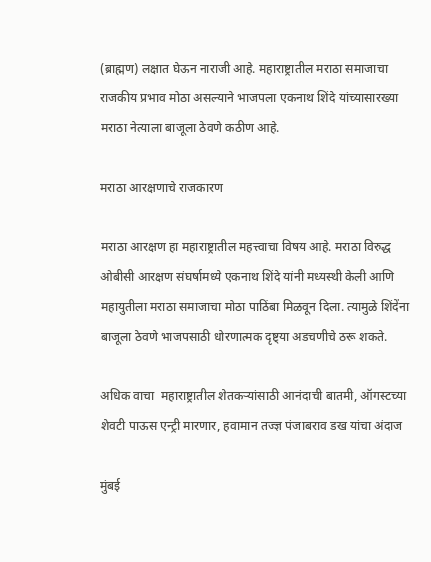(ब्राह्मण) लक्षात घेऊन नाराजी आहे. महाराष्ट्रातील मराठा समाजाचा राजकीय प्रभाव मोठा असल्याने भाजपला एकनाथ शिंदे यांच्यासारख्या मराठा नेत्याला बाजूला ठेवणे कठीण आहे.

मराठा आरक्षणाचे राजकारण

मराठा आरक्षण हा महाराष्ट्रातील महत्त्वाचा विषय आहे. मराठा विरुद्ध ओबीसी आरक्षण संघर्षामध्ये एकनाथ शिंदे यांनी मध्यस्थी केली आणि महायुतीला मराठा समाजाचा मोठा पाठिंबा मिळवून दिला. त्यामुळे शिंदेंना बाजूला ठेवणे भाजपसाठी धोरणात्मक दृष्ट्या अडचणीचे ठरू शकते.

अधिक वाचा  महाराष्ट्रातील शेतकऱ्यांसाठी आनंदाची बातमी, ऑगस्टच्या शेवटी पाऊस एन्ट्री मारणार, हवामान तज्ज्ञ पंजाबराव डख यांचा अंदाज

मुंबई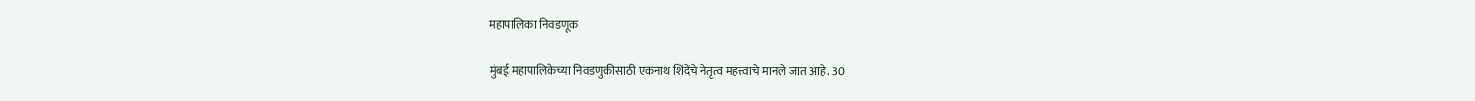महापालिका निवडणूक

मुंबई महापालिकेच्या निवडणुकीसाठी एकनाथ शिंदेंचे नेतृत्व महत्त्वाचे मानले जात आहे. 30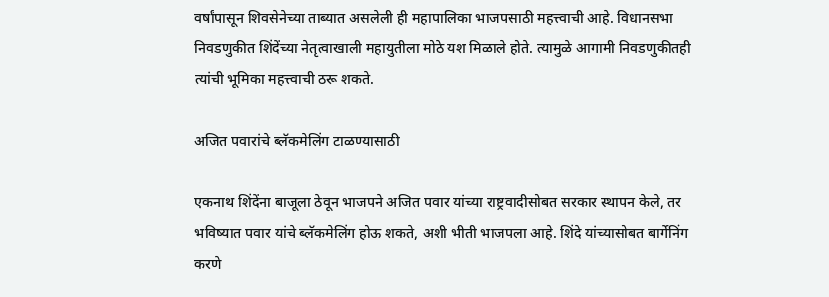वर्षांपासून शिवसेनेच्या ताब्यात असलेली ही महापालिका भाजपसाठी महत्त्वाची आहे. विधानसभा निवडणुकीत शिंदेंच्या नेतृत्वाखाली महायुतीला मोठे यश मिळाले होते. त्यामुळे आगामी निवडणुकीतही त्यांची भूमिका महत्त्वाची ठरू शकते.

अजित पवारांचे ब्लॅकमेलिंग टाळण्यासाठी

एकनाथ शिंदेंना बाजूला ठेवून भाजपने अजित पवार यांच्या राष्ट्रवादीसोबत सरकार स्थापन केले, तर भविष्यात पवार यांचे ब्लॅकमेलिंग होऊ शकते, अशी भीती भाजपला आहे. शिंदे यांच्यासोबत बार्गेनिंग करणे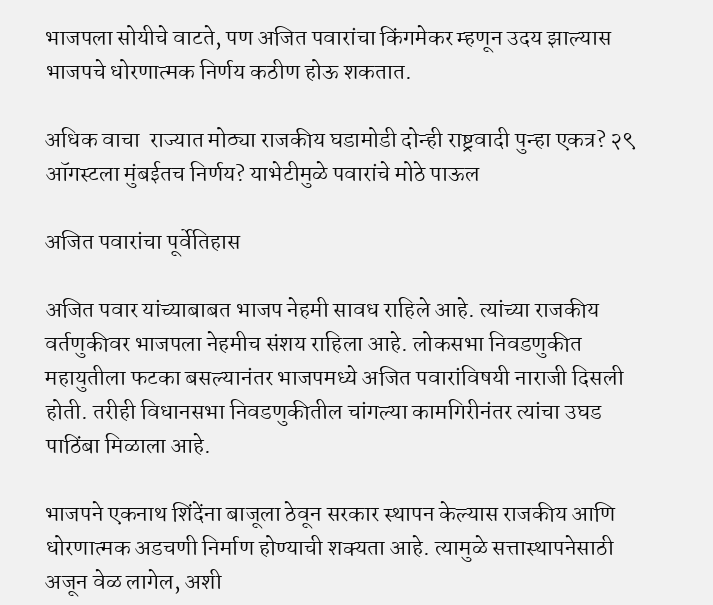भाजपला सोयीचे वाटते, पण अजित पवारांचा किंगमेकर म्हणून उदय झाल्यास भाजपचे धोरणात्मक निर्णय कठीण होऊ शकतात.

अधिक वाचा  राज्यात मोठ्या राजकीय घडामोडी दोन्ही राष्ट्रवादी पुन्हा एकत्र? २९ ऑगस्टला मुंबईतच निर्णय? याभेटीमुळे पवारांचे मोठे पाऊल

अजित पवारांचा पूर्वेतिहास

अजित पवार यांच्याबाबत भाजप नेहमी सावध राहिले आहे. त्यांच्या राजकीय वर्तणुकीवर भाजपला नेहमीच संशय राहिला आहे. लोकसभा निवडणुकीत महायुतीला फटका बसल्यानंतर भाजपमध्ये अजित पवारांविषयी नाराजी दिसली होती. तरीही विधानसभा निवडणुकीतील चांगल्या कामगिरीनंतर त्यांचा उघड पाठिंबा मिळाला आहे.

भाजपने एकनाथ शिंदेंना बाजूला ठेवून सरकार स्थापन केल्यास राजकीय आणि धोरणात्मक अडचणी निर्माण होण्याची शक्यता आहे. त्यामुळे सत्तास्थापनेसाठी अजून वेळ लागेल, अशी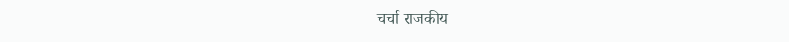चर्चा राजकीय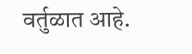वर्तुळात आहे.